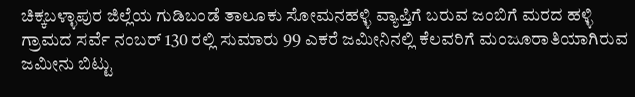ಚಿಕ್ಕಬಳ್ಳಾಪುರ ಜಿಲ್ಲೆಯ ಗುಡಿಬಂಡೆ ತಾಲೂಕು ಸೋಮನಹಳ್ಳಿ ವ್ಯಾಪ್ತಿಗೆ ಬರುವ ಜಂಬಿಗೆ ಮರದ ಹಳ್ಳಿ ಗ್ರಾಮದ ಸರ್ವೆ ನಂಬರ್ 130 ರಲ್ಲಿ ಸುಮಾರು 99 ಎಕರೆ ಜಮೀನಿನಲ್ಲಿ ಕೆಲವರಿಗೆ ಮಂಜೂರಾತಿಯಾಗಿರುವ ಜಮೀನು ಬಿಟ್ಟು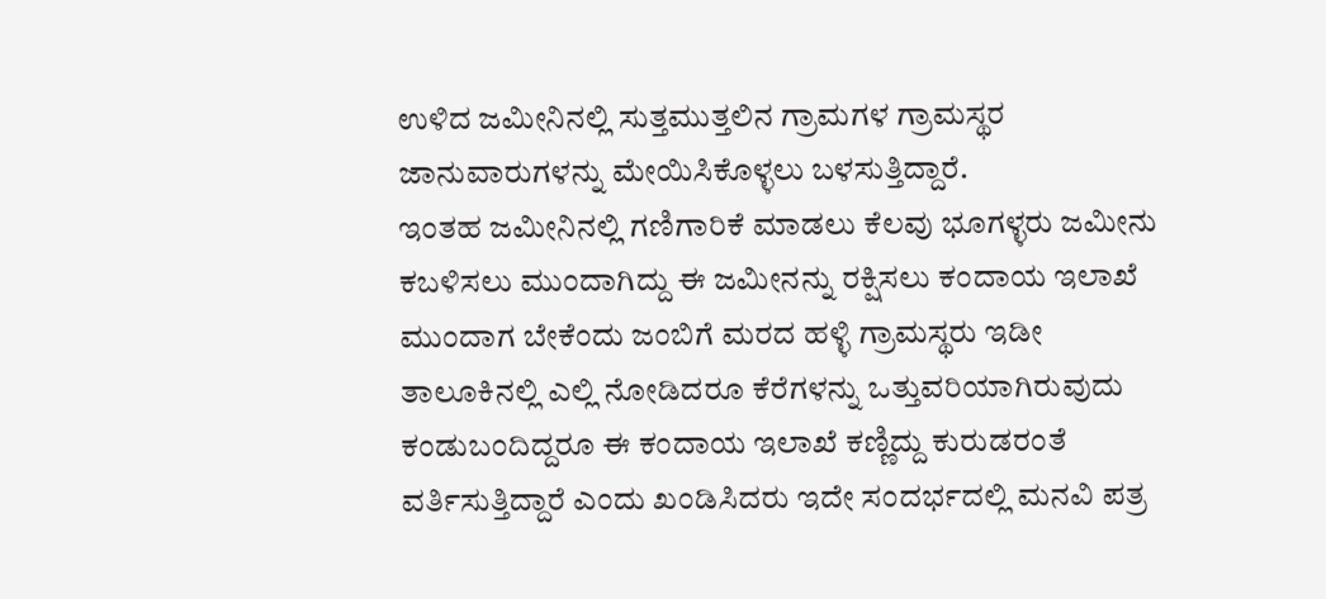ಉಳಿದ ಜಮೀನಿನಲ್ಲಿ ಸುತ್ತಮುತ್ತಲಿನ ಗ್ರಾಮಗಳ ಗ್ರಾಮಸ್ಥರ ಜಾನುವಾರುಗಳನ್ನು ಮೇಯಿಸಿಕೊಳ್ಳಲು ಬಳಸುತ್ತಿದ್ದಾರೆ.
ಇಂತಹ ಜಮೀನಿನಲ್ಲಿ ಗಣಿಗಾರಿಕೆ ಮಾಡಲು ಕೆಲವು ಭೂಗಳ್ಳರು ಜಮೀನು ಕಬಳಿಸಲು ಮುಂದಾಗಿದ್ದು ಈ ಜಮೀನನ್ನು ರಕ್ಷಿಸಲು ಕಂದಾಯ ಇಲಾಖೆ ಮುಂದಾಗ ಬೇಕೆಂದು ಜಂಬಿಗೆ ಮರದ ಹಳ್ಳಿ ಗ್ರಾಮಸ್ಥರು ಇಡೀ ತಾಲೂಕಿನಲ್ಲಿ ಎಲ್ಲಿ ನೋಡಿದರೂ ಕೆರೆಗಳನ್ನು ಒತ್ತುವರಿಯಾಗಿರುವುದು ಕಂಡುಬಂದಿದ್ದರೂ ಈ ಕಂದಾಯ ಇಲಾಖೆ ಕಣ್ಣಿದ್ದು ಕುರುಡರಂತೆ ವರ್ತಿಸುತ್ತಿದ್ದಾರೆ ಎಂದು ಖಂಡಿಸಿದರು ಇದೇ ಸಂದರ್ಭದಲ್ಲಿ ಮನವಿ ಪತ್ರ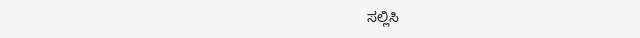ಸಲ್ಲಿಸಿ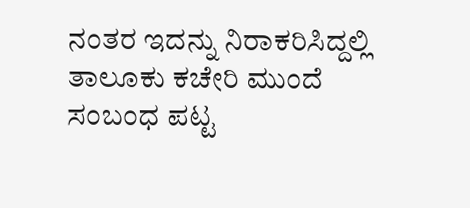ನಂತರ ಇದನ್ನು ನಿರಾಕರಿಸಿದ್ದಲ್ಲಿ ತಾಲೂಕು ಕಚೇರಿ ಮುಂದೆ ಸಂಬಂಧ ಪಟ್ಟ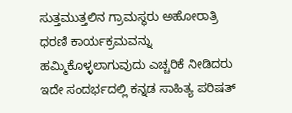ಸುತ್ತಮುತ್ತಲಿನ ಗ್ರಾಮಸ್ಥರು ಅಹೋರಾತ್ರಿ ಧರಣಿ ಕಾರ್ಯಕ್ರಮವನ್ನು ಹಮ್ಮಿಕೊಳ್ಳಲಾಗುವುದು ಎಚ್ಚರಿಕೆ ನೀಡಿದರು ಇದೇ ಸಂದರ್ಭದಲ್ಲಿ ಕನ್ನಡ ಸಾಹಿತ್ಯ ಪರಿಷತ್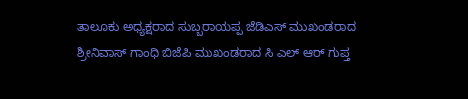ತಾಲೂಕು ಅಧ್ಯಕ್ಷರಾದ ಸುಬ್ಬರಾಯಪ್ಪ ಜೆಡಿಎಸ್ ಮುಖಂಡರಾದ ಶ್ರೀನಿವಾಸ್ ಗಾಂಧಿ ಬಿಜೆಪಿ ಮುಖಂಡರಾದ ಸಿ ಎಲ್ ಆರ್ ಗುಪ್ತ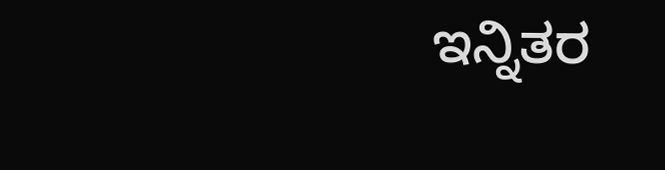ಇನ್ನಿತರ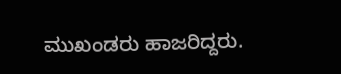ಮುಖಂಡರು ಹಾಜರಿದ್ದರು.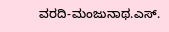ವರದಿ-ಮಂಜುನಾಥ.ಎಸ್.